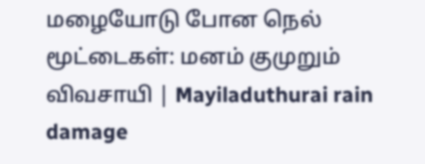மழையோடு போன நெல் மூட்டைகள்: மனம் குமுறும் விவசாயி | Mayiladuthurai rain damage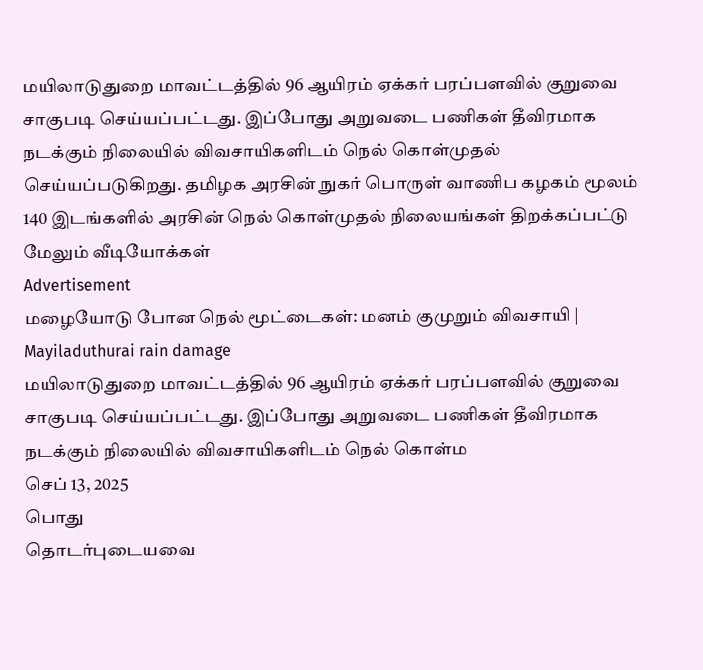மயிலாடுதுறை மாவட்டத்தில் 96 ஆயிரம் ஏக்கர் பரப்பளவில் குறுவை சாகுபடி செய்யப்பட்டது. இப்போது அறுவடை பணிகள் தீவிரமாக நடக்கும் நிலையில் விவசாயிகளிடம் நெல் கொள்முதல் செய்யப்படுகிறது. தமிழக அரசின் நுகர் பொருள் வாணிப கழகம் மூலம் 140 இடங்களில் அரசின் நெல் கொள்முதல் நிலையங்கள் திறக்கப்பட்டு
மேலும் வீடியோக்கள்
Advertisement
மழையோடு போன நெல் மூட்டைகள்: மனம் குமுறும் விவசாயி | Mayiladuthurai rain damage
மயிலாடுதுறை மாவட்டத்தில் 96 ஆயிரம் ஏக்கர் பரப்பளவில் குறுவை சாகுபடி செய்யப்பட்டது. இப்போது அறுவடை பணிகள் தீவிரமாக நடக்கும் நிலையில் விவசாயிகளிடம் நெல் கொள்ம
செப் 13, 2025
பொது
தொடர்புடையவை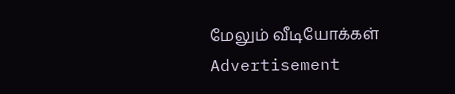மேலும் வீடியோக்கள்
Advertisement